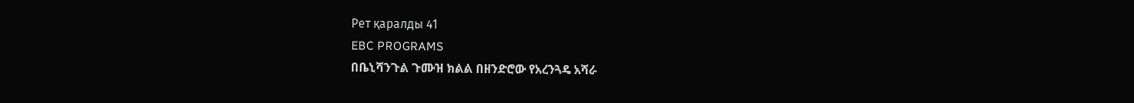Рет қаралды 41
EBC PROGRAMS
በቤኒሻንጉል ጉሙዝ ክልል በዘንድሮው የአረንጓዴ አሻራ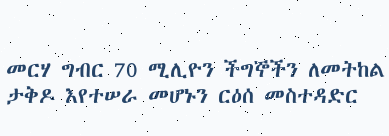መርሃ ግብር 70 ሚሊዮን ችግኞችን ለመትከል ታቅዶ እየተሠራ መሆኑን ርዕሰ መስተዳድር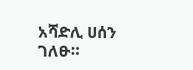አሻድሊ ሀሰን ገለፁ።